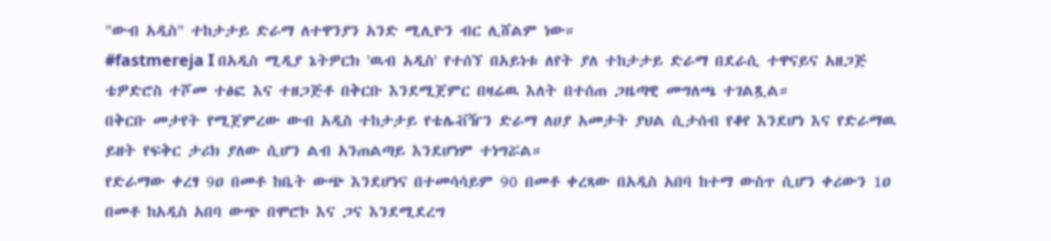"ውብ አዲስ" ተከታታይ ድራማ ለተዋንያን አንድ ሚሊዮን ብር ሊሸልም ነው።
#fastmereja I በአዲስ ሚዲያ ኔትዎርክ 'ዉብ አዲስ' የተሰኘ በአይነቱ ለየት ያለ ተከታታይ ድራማ በደራሲ ተዋናይና አዘጋጅ ቴዎድሮስ ተሾመ ተፅፎ እና ተዘጋጅቶ በቅርቡ እንደሚጀምር በዛሬዉ እለት በተሰጠ ጋዜጣዊ መግለጫ ተገልጿል።
በቅርቡ መታየት የሚጀምረው ውብ አዲስ ተከታታይ የቴሌቭዥን ድራማ ለሀያ አመታት ያህል ሲታሰብ የቆየ እንደሆነ እና የድራማዉ ይዘት የፍቅር ታሪክ ያለው ሲሆን ልብ አንጠልጣይ እንደሆነም ተነግሯል።
የድራማው ቀረፃ 9ዐ በመቶ ከቤት ውጭ እንደሆነና በተመሳሳይም 90 በመቶ ቀረጻው በአዲስ አበባ ከተማ ውስጥ ሲሆን ቀሪውን 1ዐ በመቶ ከአዲስ አበባ ውጭ በሞሮኮ እና ጋና እንደሚደረግ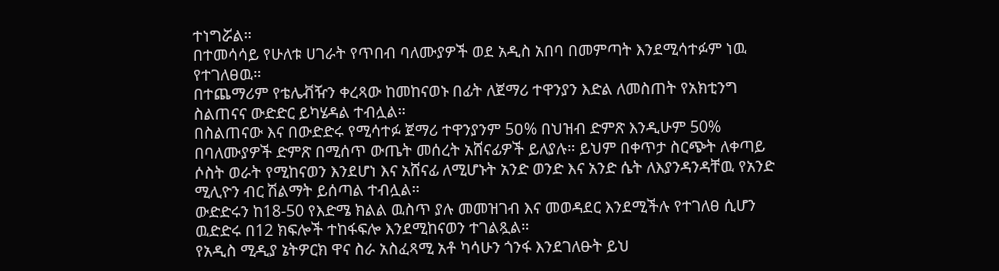ተነግሯል።
በተመሳሳይ የሁለቱ ሀገራት የጥበብ ባለሙያዎች ወደ አዲስ አበባ በመምጣት እንደሚሳተፉም ነዉ የተገለፀዉ።
በተጨማሪም የቴሌቭዥን ቀረጻው ከመከናወኑ በፊት ለጀማሪ ተዋንያን እድል ለመስጠት የአክቲንግ ስልጠናና ውድድር ይካሄዳል ተብሏል።
በስልጠናው እና በውድድሩ የሚሳተፉ ጀማሪ ተዋንያንም 5ዐ% በህዝብ ድምጽ እንዲሁም 50% በባለሙያዎች ድምጽ በሚሰጥ ውጤት መሰረት አሸናፊዎች ይለያሉ። ይህም በቀጥታ ስርጭት ለቀጣይ ሶስት ወራት የሚከናወን እንደሆነ እና አሸናፊ ለሚሆኑት አንድ ወንድ እና አንድ ሴት ለእያንዳንዳቸዉ የአንድ ሚሊዮን ብር ሽልማት ይሰጣል ተብሏል።
ውድድሩን ከ18-50 የእድሜ ክልል ዉስጥ ያሉ መመዝገብ እና መወዳደር እንደሚችሉ የተገለፀ ሲሆን ዉድድሩ በ12 ክፍሎች ተከፋፍሎ እንደሚከናወን ተገልጿል።
የአዲስ ሚዲያ ኔትዎርክ ዋና ስራ አስፈጻሚ አቶ ካሳሁን ጎንፋ እንደገለፁት ይህ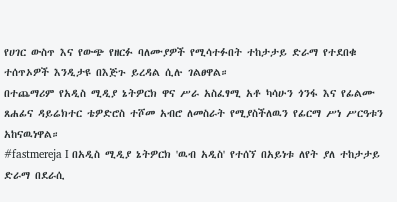የሀገር ውስጥ እና የውጭ የዘርፉ ባለሙያዎች የሚሳተፉበት ተከታታይ ድራማ የተደበቁ ተሰጥኦዎች እንዲታዩ በእጅጉ ይረዳል ሲሉ ገልፀዋል።
በተጨማሪም የአዲስ ሚዲያ ኔትዎርክ ዋና ሥራ አስፈፃሚ አቶ ካሳሁን ጎንፋ እና የፊልሙ ጸሐፊና ዳይሬክተር ቴዎድሮስ ተሾመ አብሮ ለመስራት የሚያስችለዉን የፊርማ ሥነ ሥርዓቱን አከናዉነዋል።
#fastmereja I በአዲስ ሚዲያ ኔትዎርክ 'ዉብ አዲስ' የተሰኘ በአይነቱ ለየት ያለ ተከታታይ ድራማ በደራሲ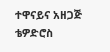ተዋናይና አዘጋጅ ቴዎድሮስ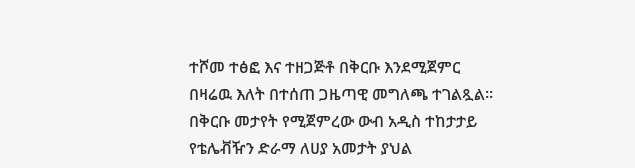ተሾመ ተፅፎ እና ተዘጋጅቶ በቅርቡ እንደሚጀምር በዛሬዉ እለት በተሰጠ ጋዜጣዊ መግለጫ ተገልጿል።
በቅርቡ መታየት የሚጀምረው ውብ አዲስ ተከታታይ የቴሌቭዥን ድራማ ለሀያ አመታት ያህል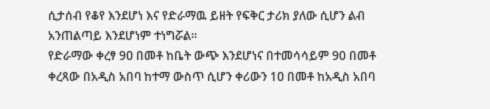ሲታሰብ የቆየ እንደሆነ እና የድራማዉ ይዘት የፍቅር ታሪክ ያለው ሲሆን ልብ አንጠልጣይ እንደሆነም ተነግሯል።
የድራማው ቀረፃ 9ዐ በመቶ ከቤት ውጭ እንደሆነና በተመሳሳይም 90 በመቶ ቀረጻው በአዲስ አበባ ከተማ ውስጥ ሲሆን ቀሪውን 1ዐ በመቶ ከአዲስ አበባ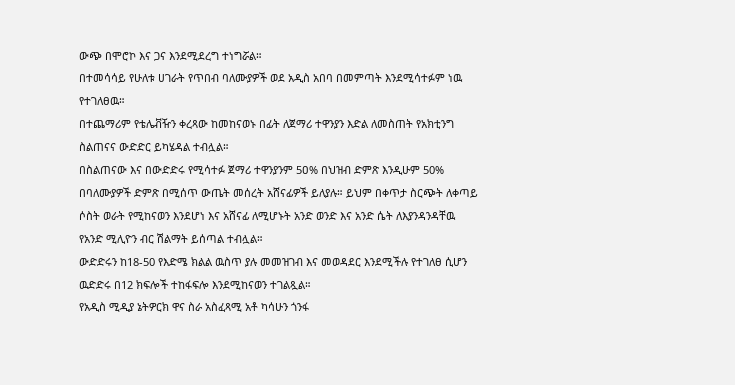ውጭ በሞሮኮ እና ጋና እንደሚደረግ ተነግሯል።
በተመሳሳይ የሁለቱ ሀገራት የጥበብ ባለሙያዎች ወደ አዲስ አበባ በመምጣት እንደሚሳተፉም ነዉ የተገለፀዉ።
በተጨማሪም የቴሌቭዥን ቀረጻው ከመከናወኑ በፊት ለጀማሪ ተዋንያን እድል ለመስጠት የአክቲንግ ስልጠናና ውድድር ይካሄዳል ተብሏል።
በስልጠናው እና በውድድሩ የሚሳተፉ ጀማሪ ተዋንያንም 5ዐ% በህዝብ ድምጽ እንዲሁም 50% በባለሙያዎች ድምጽ በሚሰጥ ውጤት መሰረት አሸናፊዎች ይለያሉ። ይህም በቀጥታ ስርጭት ለቀጣይ ሶስት ወራት የሚከናወን እንደሆነ እና አሸናፊ ለሚሆኑት አንድ ወንድ እና አንድ ሴት ለእያንዳንዳቸዉ የአንድ ሚሊዮን ብር ሽልማት ይሰጣል ተብሏል።
ውድድሩን ከ18-50 የእድሜ ክልል ዉስጥ ያሉ መመዝገብ እና መወዳደር እንደሚችሉ የተገለፀ ሲሆን ዉድድሩ በ12 ክፍሎች ተከፋፍሎ እንደሚከናወን ተገልጿል።
የአዲስ ሚዲያ ኔትዎርክ ዋና ስራ አስፈጻሚ አቶ ካሳሁን ጎንፋ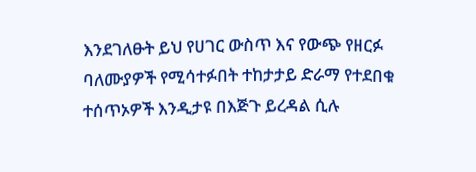እንደገለፁት ይህ የሀገር ውስጥ እና የውጭ የዘርፉ ባለሙያዎች የሚሳተፉበት ተከታታይ ድራማ የተደበቁ ተሰጥኦዎች እንዲታዩ በእጅጉ ይረዳል ሲሉ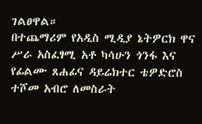ገልፀዋል።
በተጨማሪም የአዲስ ሚዲያ ኔትዎርክ ዋና ሥራ አስፈፃሚ አቶ ካሳሁን ጎንፋ እና የፊልሙ ጸሐፊና ዳይሬክተር ቴዎድሮስ ተሾመ አብሮ ለመስራት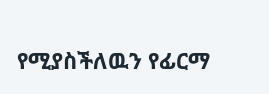የሚያስችለዉን የፊርማ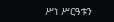ሥነ ሥርዓቱን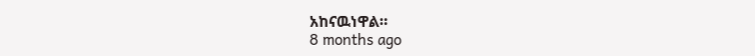አከናዉነዋል።
8 months ago